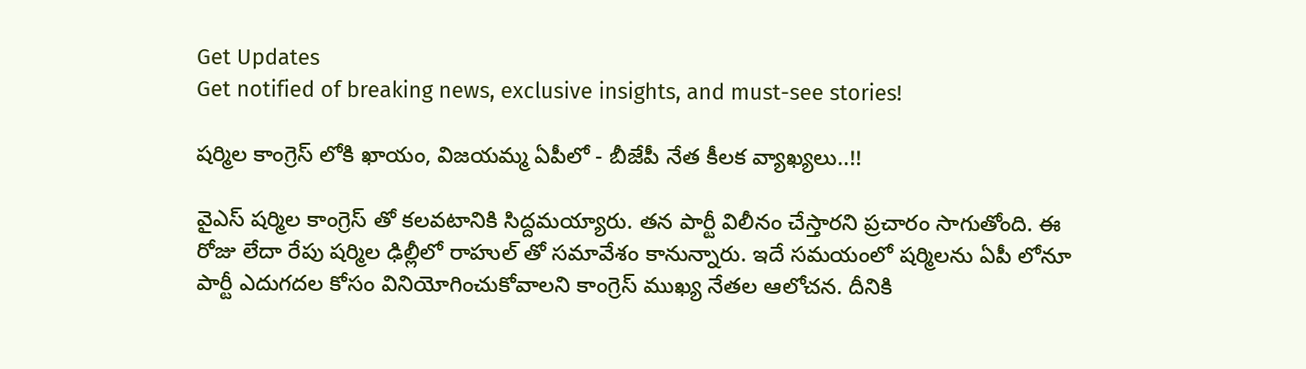Get Updates
Get notified of breaking news, exclusive insights, and must-see stories!

షర్మిల కాంగ్రెస్ లోకి ఖాయం, విజయమ్మ ఏపీలో - బీజేపీ నేత కీలక వ్యాఖ్యలు..!!

వైఎస్ షర్మిల కాంగ్రెస్ తో కలవటానికి సిద్దమయ్యారు. తన పార్టీ విలీనం చేస్తారని ప్రచారం సాగుతోంది. ఈ రోజు లేదా రేపు షర్మిల ఢిల్లీలో రాహుల్ తో సమావేశం కానున్నారు. ఇదే సమయంలో షర్మిలను ఏపీ లోనూ పార్టీ ఎదుగదల కోసం వినియోగించుకోవాలని కాంగ్రెస్ ముఖ్య నేతల ఆలోచన. దీనికి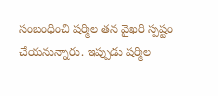సంబంధించి షర్మిల తన వైఖరి స్పష్టం చేయనున్నారు. ఇప్పుడు షర్మిల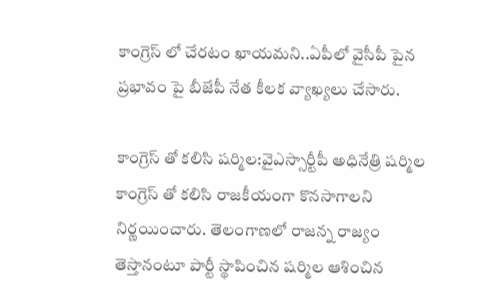కాంగ్రెస్ లో చేరటం ఖాయమని..ఏపీలో వైసీపీ పైన ప్రభావం పై బీజేపీ నేత కీలక వ్యాఖ్యలు చేసారు.

కాంగ్రెస్ తో కలిసి షర్మిల:వైఎస్సార్టీపీ అధినేత్రి షర్మిల కాంగ్రెస్ తో కలిసి రాజకీయంగా కొనసాగాలని నిర్ణయించారు. తెలంగాణలో రాజన్న రాజ్యం తెస్తానంటూ పార్టీ స్థాపించిన షర్మిల ఆశించిన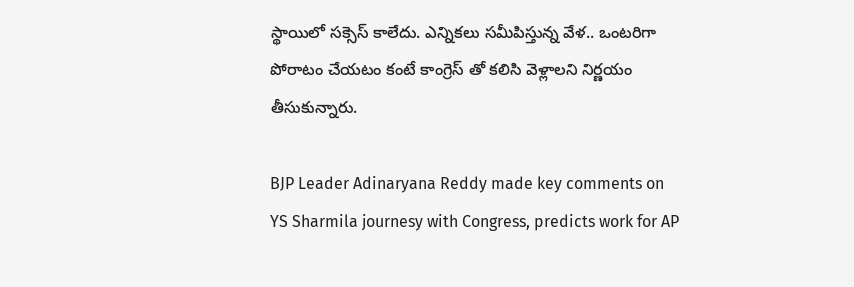స్థాయిలో సక్సెస్ కాలేదు. ఎన్నికలు సమీపిస్తున్న వేళ.. ఒంటరిగా పోరాటం చేయటం కంటే కాంగ్రెస్ తో కలిసి వెళ్లాలని నిర్ణయం తీసుకున్నారు.

BJP Leader Adinaryana Reddy made key comments on YS Sharmila journesy with Congress, predicts work for AP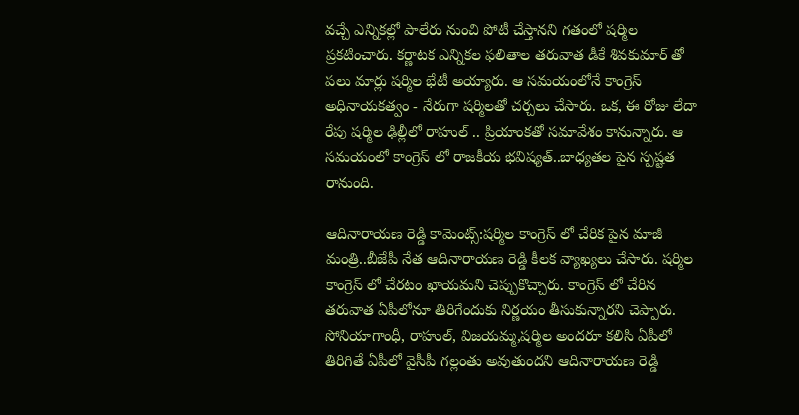వచ్చే ఎన్నికల్లో పాలేరు నుంచి పోటీ చేస్తానని గతంలో షర్మిల ప్రకటించారు. కర్ణాటక ఎన్నికల ఫలితాల తరువాత డీకే శివకుమార్ తో పలు మార్లు షర్మిల భేటీ అయ్యారు. ఆ సమయంలోనే కాంగ్రెస్ అధినాయకత్వం - నేరుగా షర్మిలతో చర్చలు చేసారు. ఒక, ఈ రోజు లేదా రేపు షర్మిల ఢిల్లీలో రాహుల్ .. ప్రియాంకతో సమావేశం కానున్నారు. ఆ సమయంలో కాంగ్రెస్ లో రాజకీయ భవిష్యత్..బాధ్యతల పైన స్పష్టత రానుంది.

ఆదినారాయణ రెడ్డి కామెంట్స్:షర్మిల కాంగ్రెస్ లో చేరిక పైన మాజీ మంత్రి..బీజేపీ నేత ఆదినారాయణ రెడ్డి కీలక వ్యాఖ్యలు చేసారు. షర్మిల కాంగ్రెస్ లో చేరటం ఖాయమని చెప్పుకొచ్చారు. కాంగ్రెస్ లో చేరిన తరువాత ఏపీలోనూ తిరిగేందుకు నిర్ణయం తీసుకున్నారని చెప్పారు. సోనియాగాంధీ, రాహుల్, విజయమ్మ,షర్మిల అందరూ కలిసి ఏపీలో తిరిగితే ఏపీలో వైసీపీ గల్లంతు అవుతుందని ఆదినారాయణ రెడ్డి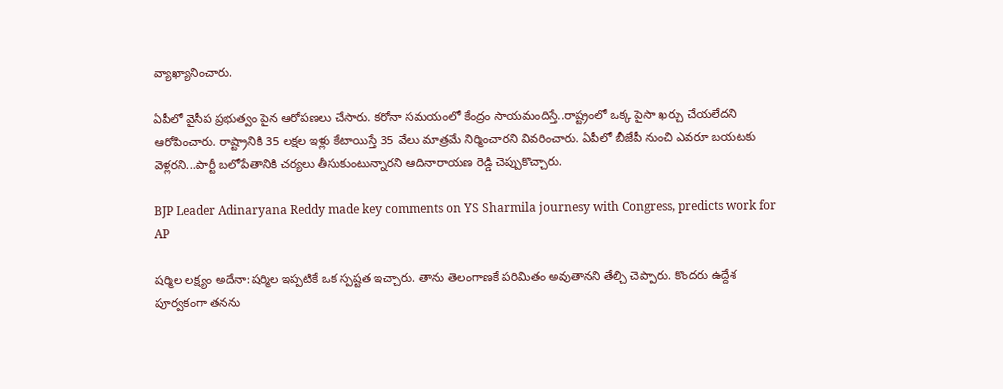వ్యాఖ్యానించారు.

ఏపీలో వైసీప ప్రభుత్వం పైన ఆరోపణలు చేసారు. కరోనా సమయంలో కేంద్రం సాయమందిస్తే..రాష్ట్రంలో ఒక్క పైసా ఖర్చు చేయలేదని ఆరోపించారు. రాష్ట్రానికి 35 లక్షల ఇళ్లు కేటాయిస్తే 35 వేలు మాత్రమే నిర్మించారని వివరించారు. ఏపీలో బీజేపీ నుంచి ఎవరూ బయటకు వెళ్లరని...పార్టీ బలోపేతానికి చర్యలు తీసుకుంటున్నారని ఆదినారాయణ రెడ్డి చెప్పుకొచ్చారు.

BJP Leader Adinaryana Reddy made key comments on YS Sharmila journesy with Congress, predicts work for AP

షర్మిల లక్ష్యం అదేనా:షర్మిల ఇప్పటికే ఒక స్పష్టత ఇచ్చారు. తాను తెలంగాణకే పరిమితం అవుతానని తేల్చి చెప్పారు. కొందరు ఉద్దేశ పూర్వకంగా తనను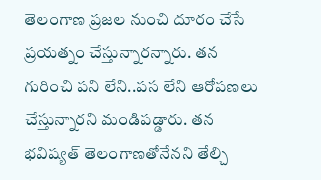తెలంగాణ ప్రజల నుంచి దూరం చేసే ప్రయత్నం చేస్తున్నారన్నారు. తన గురించి పని లేని..పస లేని ఆరోపణలు చేస్తున్నారని మండిపడ్డారు. తన భవిష్యత్ తెలంగాణతోనేనని తేల్చి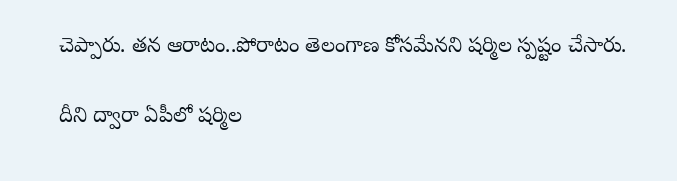చెప్పారు. తన ఆరాటం..పోరాటం తెలంగాణ కోసమేనని షర్మిల స్పష్టం చేసారు.

దీని ద్వారా ఏపీలో షర్మిల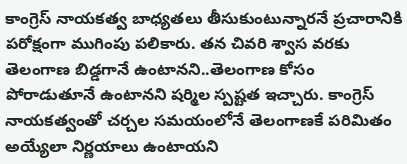కాంగ్రెస్ నాయకత్వ బాధ్యతలు తీసుకుంటున్నారనే ప్రచారానికి పరోక్షంగా ముగింపు పలికారు. తన చివరి శ్వాస వరకు తెలంగాణ బిడ్డగానే ఉంటానని..తెలంగాణ కోసం పోరాడుతూనే ఉంటానని షర్మిల స్పష్టత ఇచ్చారు. కాంగ్రెస్ నాయకత్వంతో చర్చల సమయంలోనే తెలంగాణకే పరిమితం అయ్యేలా నిర్ణయాలు ఉంటాయని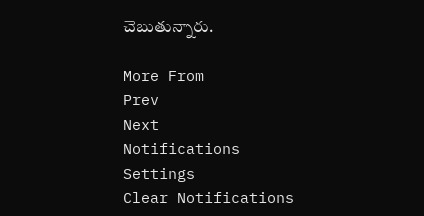చెబుతున్నారు.

More From
Prev
Next
Notifications
Settings
Clear Notifications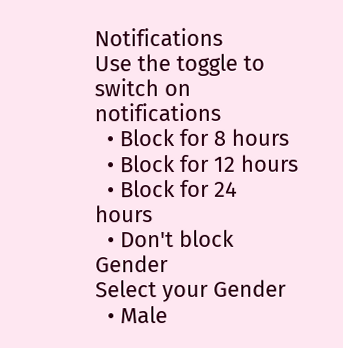Notifications
Use the toggle to switch on notifications
  • Block for 8 hours
  • Block for 12 hours
  • Block for 24 hours
  • Don't block
Gender
Select your Gender
  • Male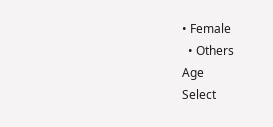• Female
  • Others
Age
Select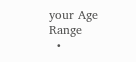your Age Range
  •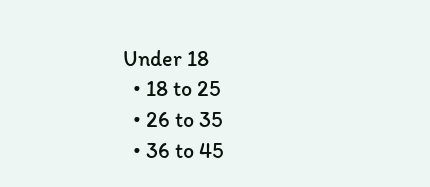Under 18
  • 18 to 25
  • 26 to 35
  • 36 to 45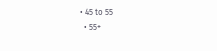• 45 to 55
  • 55+